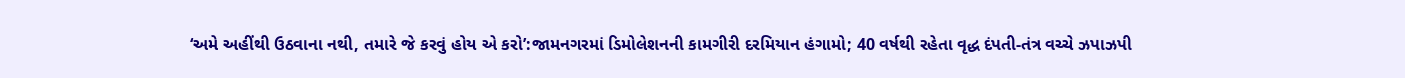‘અમે અહીંથી ઉઠવાના નથી, તમારે જે કરવું હોય એ કરો’:જામનગરમાં ડિમોલેશનની કામગીરી દરમિયાન હંગામો; 40 વર્ષથી રહેતા વૃદ્ધ દંપતી-તંત્ર વચ્ચે ઝપાઝપી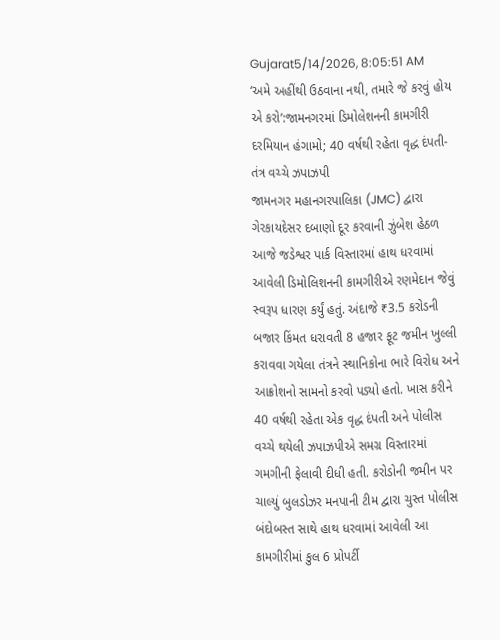Gujarat5/14/2026, 8:05:51 AM
‘અમે અહીંથી ઉઠવાના નથી, તમારે જે કરવું હોય એ કરો’:જામનગરમાં ડિમોલેશનની કામગીરી દરમિયાન હંગામો; 40 વર્ષથી રહેતા વૃદ્ધ દંપતી-તંત્ર વચ્ચે ઝપાઝપી
જામનગર મહાનગરપાલિકા (JMC) દ્વારા ગેરકાયદેસર દબાણો દૂર કરવાની ઝુંબેશ હેઠળ આજે જડેશ્વર પાર્ક વિસ્તારમાં હાથ ધરવામાં આવેલી ડિમોલિશનની કામગીરીએ રણમેદાન જેવું સ્વરૂપ ધારણ કર્યું હતું. અંદાજે ₹3.5 કરોડની બજાર કિંમત ધરાવતી 8 હજાર ફૂટ જમીન ખુલ્લી કરાવવા ગયેલા તંત્રને સ્થાનિકોના ભારે વિરોધ અને આક્રોશનો સામનો કરવો પડ્યો હતો. ખાસ કરીને 40 વર્ષથી રહેતા એક વૃદ્ધ દંપતી અને પોલીસ વચ્ચે થયેલી ઝપાઝપીએ સમગ્ર વિસ્તારમાં ગમગીની ફેલાવી દીધી હતી. કરોડોની જમીન પર ચાલ્યું બુલડોઝર મનપાની ટીમ દ્વારા ચુસ્ત પોલીસ બંદોબસ્ત સાથે હાથ ધરવામાં આવેલી આ કામગીરીમાં કુલ 6 પ્રોપર્ટી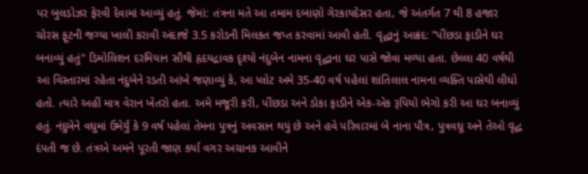પર બુલડોઝર ફેરવી દેવામાં આવ્યું હતું. જેમાં: તંત્રના મતે આ તમામ દબાણો ગેરકાયદેસર હતા, જે અંતર્ગત 7 થી 8 હજાર ચોરસ ફૂટની જગ્યા ખાલી કરાવી અંદાજે 3.5 કરોડની મિલકત જપ્ત કરવામાં આવી હતી. વૃદ્ધાનું આક્રંદ: "પીંછડા ફાડીને ઘર બનાવ્યું હતું" ડિમોલિશન દરમિયાન સૌથી હૃદયદ્રાવક દૃશ્યો નંદુબેન નામના વૃદ્ધાના ઘર પાસે જોવા મળ્યા હતા. છેલ્લા 40 વર્ષથી આ વિસ્તારમાં રહેતા નંદુબેને રડતી આંખે જણાવ્યું કે, આ પ્લોટ અમે 35-40 વર્ષ પહેલાં શાંતિલાલ નામના વ્યક્તિ પાસેથી લીધો હતો. ત્યારે અહીં માત્ર વેરાન ખેતરો હતા. અમે મજૂરી કરી, પીંછડા અને ડોકા ફાડીને એક-એક રૂપિયો ભેગો કરી આ ઘર બનાવ્યું હતું. નંદુબેને વધુમાં ઉમેર્યું કે 9 વર્ષ પહેલાં તેમના પુત્રનું અવસાન થયું છે અને હવે પરિવારમાં બે નાના પૌત્ર, પુત્રવધૂ અને તેઓ વૃદ્ધ દંપતી જ છે. તંત્રએ અમને પૂરતી જાણ કર્યા વગર અચાનક આવીને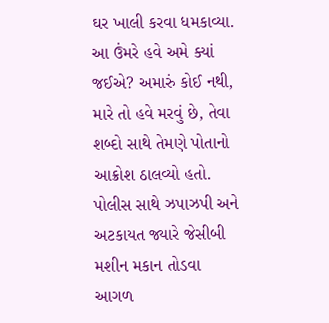ઘર ખાલી કરવા ધમકાવ્યા. આ ઉંમરે હવે અમે ક્યાં જઈએ? અમારું કોઈ નથી, મારે તો હવે મરવું છે, તેવા શબ્દો સાથે તેમણે પોતાનો આક્રોશ ઠાલવ્યો હતો. પોલીસ સાથે ઝપાઝપી અને અટકાયત જ્યારે જેસીબી મશીન મકાન તોડવા આગળ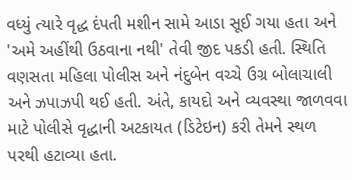વધ્યું ત્યારે વૃદ્ધ દંપતી મશીન સામે આડા સૂઈ ગયા હતા અને 'અમે અહીંથી ઉઠવાના નથી' તેવી જીદ પકડી હતી. સ્થિતિ વણસતા મહિલા પોલીસ અને નંદુબેન વચ્ચે ઉગ્ર બોલાચાલી અને ઝપાઝપી થઈ હતી. અંતે, કાયદો અને વ્યવસ્થા જાળવવા માટે પોલીસે વૃદ્ધાની અટકાયત (ડિટેઇન) કરી તેમને સ્થળ પરથી હટાવ્યા હતા.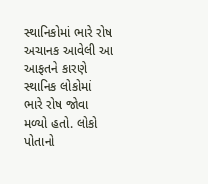સ્થાનિકોમાં ભારે રોષ અચાનક આવેલી આ આફતને કારણે સ્થાનિક લોકોમાં ભારે રોષ જોવા મળ્યો હતો. લોકો પોતાનો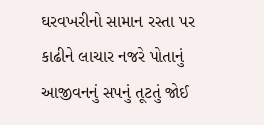ઘરવખરીનો સામાન રસ્તા પર કાઢીને લાચાર નજરે પોતાનું આજીવનનું સપનું તૂટતું જોઈ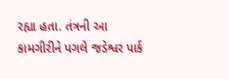રહ્યા હતા. તંત્રની આ કામગીરીને પગલે જડેશ્વર પાર્ક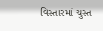વિસ્તારમાં ચુસ્ત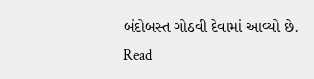બંદોબસ્ત ગોઠવી દેવામાં આવ્યો છે.
Read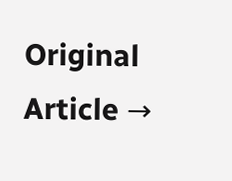Original Article →